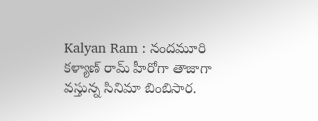Kalyan Ram : నందమూరి కళ్యాణ్ రామ్ హీరోగా తాజాగా వస్తున్న సినిమా బింబిసార.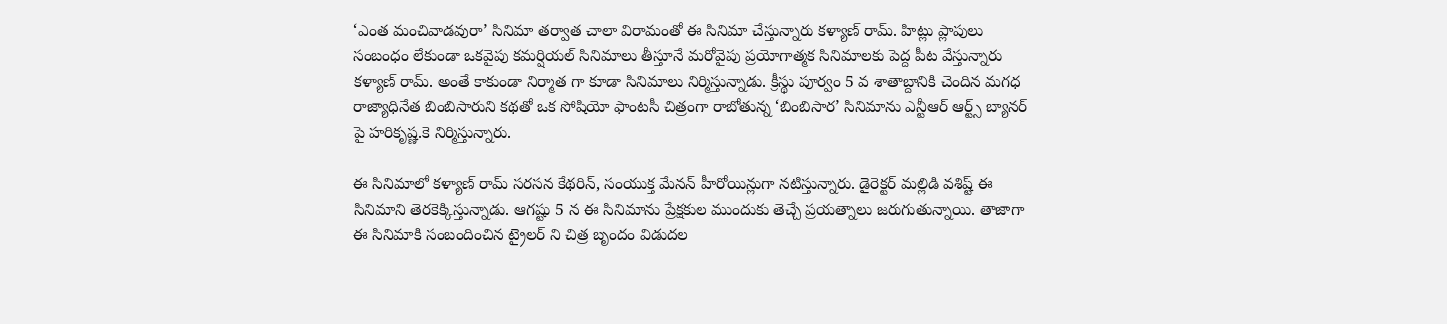‘ఎంత మంచివాడవురా’ సినిమా తర్వాత చాలా విరామంతో ఈ సినిమా చేస్తున్నారు కళ్యాణ్ రామ్. హిట్లు ప్లాపులు సంబంధం లేకుండా ఒకవైపు కమర్షియల్ సినిమాలు తీస్తూనే మరోవైపు ప్రయోగాత్మక సినిమాలకు పెద్ద పీట వేస్తున్నారు కళ్యాణ్ రామ్. అంతే కాకుండా నిర్మాత గా కూడా సినిమాలు నిర్మిస్తున్నాడు. క్రీస్థు పూర్వం 5 వ శాతాబ్దానికి చెందిన మగధ రాజ్యాధినేత బింబిసారుని కథతో ఒక సోషియో ఫాంటసీ చిత్రంగా రాబోతున్న ‘బింబిసార’ సినిమాను ఎన్టీఆర్ ఆర్ట్స్ బ్యానర్ పై హరికృష్ణ.కె నిర్మిస్తున్నారు.

ఈ సినిమాలో కళ్యాణ్ రామ్ సరసన కేథరిన్, సంయుక్త మేనన్ హీరోయిన్లుగా నటిస్తున్నారు. డైరెక్టర్ మల్లిడి వశిష్ట్ ఈ సినిమాని తెరకెక్కిస్తున్నాడు. ఆగష్టు 5 న ఈ సినిమాను ప్రేక్షకుల ముందుకు తెచ్చే ప్రయత్నాలు జరుగుతున్నాయి. తాజాగా ఈ సినిమాకి సంబందించిన ట్రైలర్ ని చిత్ర బృందం విడుదల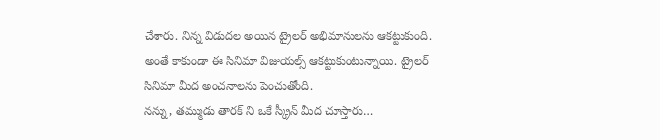చేశారు. నిన్న విడుదల అయిన ట్రైలర్ అభిమానులను ఆకట్టుకుంది. అంతే కాకుండా ఈ సినిమా విజుయల్స్ ఆకట్టుకుంటున్నాయి. ట్రైలర్ సినిమా మీద అంచనాలను పెంచుతోంది.
నన్ను, తమ్ముడు తారక్ ని ఒకే స్క్రీన్ మీద చూస్తారు…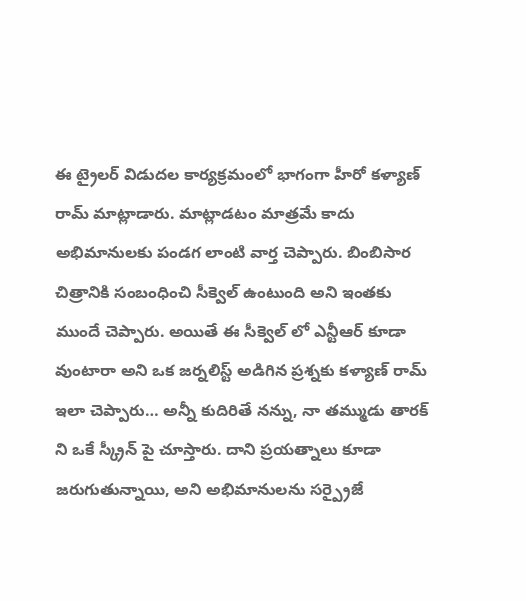ఈ ట్రైలర్ విడుదల కార్యక్రమంలో భాగంగా హీరో కళ్యాణ్ రామ్ మాట్లాడారు. మాట్లాడటం మాత్రమే కాదు అభిమానులకు పండగ లాంటి వార్త చెప్పారు. బింబిసార చిత్రానికి సంబంధించి సీక్వెల్ ఉంటుంది అని ఇంతకు ముందే చెప్పారు. అయితే ఈ సీక్వెల్ లో ఎన్టీఆర్ కూడా వుంటారా అని ఒక జర్నలిస్ట్ అడిగిన ప్రశ్నకు కళ్యాణ్ రామ్ ఇలా చెప్పారు… అన్నీ కుదిరితే నన్ను, నా తమ్ముడు తారక్ ని ఒకే స్క్రీన్ పై చూస్తారు. దాని ప్రయత్నాలు కూడా జరుగుతున్నాయి, అని అభిమానులను సర్ప్రైజే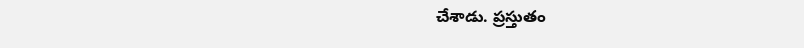చేశాడు. ప్రస్తుతం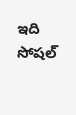ఇది సోషల్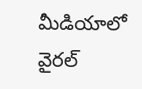మీడియాలో వైరల్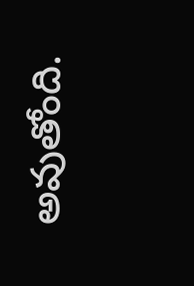అవుతోంది.